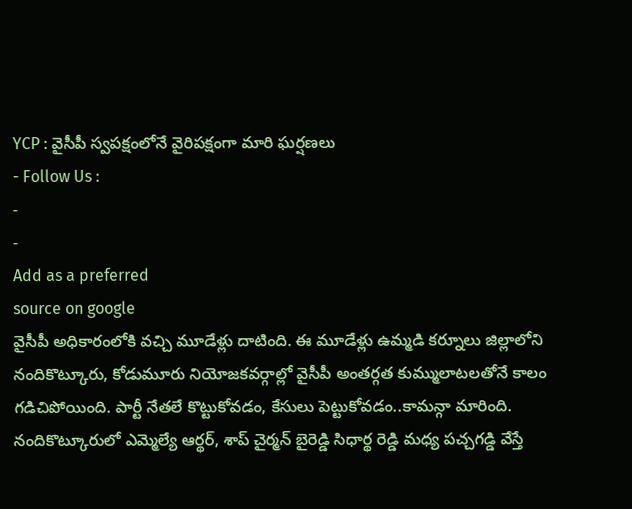YCP : వైసీపీ స్వపక్షంలోనే వైరిపక్షంగా మారి ఘర్షణలు
- Follow Us :
-
-
Add as a preferred
source on google
వైసీపీ అధికారంలోకి వచ్చి మూడేళ్లు దాటింది. ఈ మూడేళ్లు ఉమ్మడి కర్నూలు జిల్లాలోని నందికొట్కూరు, కోడుమూరు నియోజకవర్గాల్లో వైసీపీ అంతర్గత కుమ్ములాటలతోనే కాలం గడిచిపోయింది. పార్టీ నేతలే కొట్టుకోవడం, కేసులు పెట్టుకోవడం..కామన్గా మారింది. నందికొట్కూరులో ఎమ్మెల్యే ఆర్థర్, శాప్ చైర్మన్ బైరెడ్డి సిధార్థ రెడ్డి మధ్య పచ్చగడ్డి వేస్తే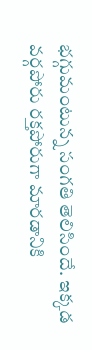భగ్గుమంటున్న సంగతి తెలిసిందే. ఇక్కడ వర్గపోరు రక్తపోరుగా మారడానికి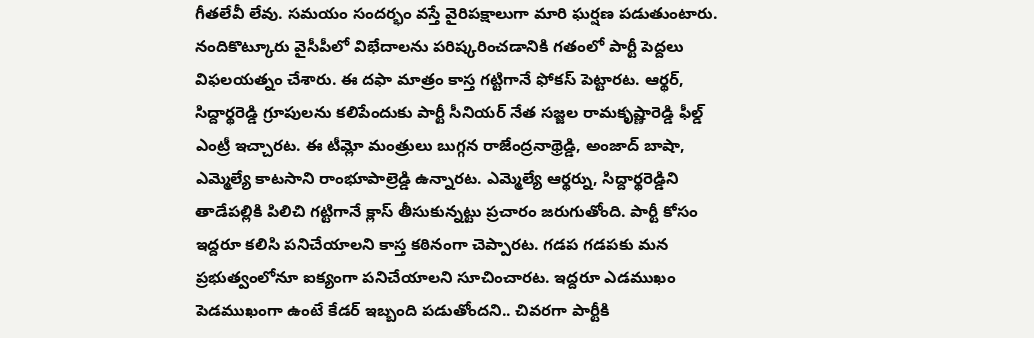గీతలేవీ లేవు. సమయం సందర్భం వస్తే వైరిపక్షాలుగా మారి ఘర్షణ పడుతుంటారు.
నందికొట్కూరు వైసీపీలో విభేదాలను పరిష్కరించడానికి గతంలో పార్టీ పెద్దలు విఫలయత్నం చేశారు. ఈ దఫా మాత్రం కాస్త గట్టిగానే ఫోకస్ పెట్టారట. ఆర్థర్, సిద్దార్థరెడ్డి గ్రూపులను కలిపేందుకు పార్టీ సీనియర్ నేత సజ్జల రామకృష్ణారెడ్డి ఫీల్డ్ ఎంట్రీ ఇచ్చారట. ఈ టీమ్లో మంత్రులు బుగ్గన రాజేంద్రనాథ్రెడ్డి, అంజాద్ బాషా, ఎమ్మెల్యే కాటసాని రాంభూపాల్రెడ్డి ఉన్నారట. ఎమ్మెల్యే ఆర్థర్ను, సిద్దార్థరెడ్డిని తాడేపల్లికి పిలిచి గట్టిగానే క్లాస్ తీసుకున్నట్టు ప్రచారం జరుగుతోంది. పార్టీ కోసం ఇద్దరూ కలిసి పనిచేయాలని కాస్త కఠినంగా చెప్పారట. గడప గడపకు మన ప్రభుత్వంలోనూ ఐక్యంగా పనిచేయాలని సూచించారట. ఇద్దరూ ఎడముఖం పెడముఖంగా ఉంటే కేడర్ ఇబ్బంది పడుతోందని.. చివరగా పార్టీకి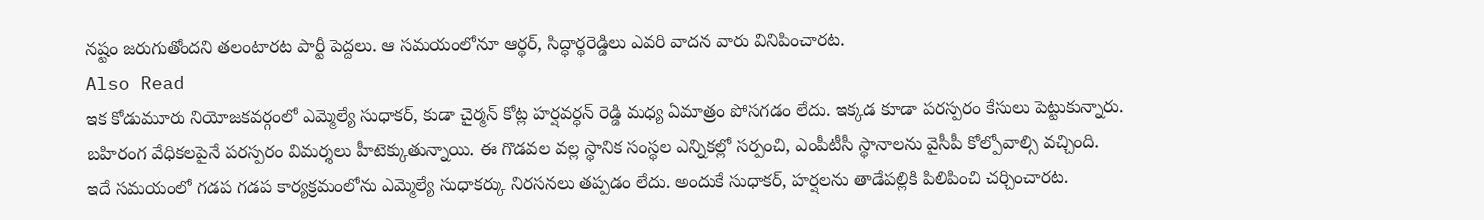నష్టం జరుగుతోందని తలంటారట పార్టీ పెద్దలు. ఆ సమయంలోనూ ఆర్థర్, సిద్ధార్థరెడ్డిలు ఎవరి వాదన వారు వినిపించారట.
Also Read
ఇక కోడుమూరు నియోజకవర్గంలో ఎమ్మెల్యే సుధాకర్, కుడా చైర్మన్ కోట్ల హర్షవర్ధన్ రెడ్డి మధ్య ఏమాత్రం పోసగడం లేదు. ఇక్కడ కూడా పరస్పరం కేసులు పెట్టుకున్నారు. బహిరంగ వేధికలపైనే పరస్పరం విమర్శలు హీటెక్కుతున్నాయి. ఈ గొడవల వల్ల స్థానిక సంస్థల ఎన్నికల్లో సర్పంచి, ఎంపీటీసీ స్థానాలను వైసీపీ కోల్పోవాల్సి వచ్చింది. ఇదే సమయంలో గడప గడప కార్యక్రమంలోను ఎమ్మెల్యే సుధాకర్కు నిరసనలు తప్పడం లేదు. అందుకే సుధాకర్, హర్షలను తాడేపల్లికి పిలిపించి చర్చించారట.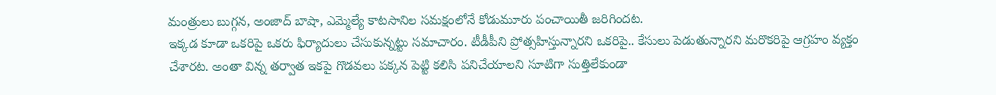మంత్రులు బుగ్గన, అంజాద్ బాషా, ఎమ్మెల్యే కాటసానిల సమక్షంలోనే కోడుమూరు పంచాయితీ జరిగిందట.
ఇక్కడ కూడా ఒకరిపై ఒకరు ఫిర్యాదులు చేసుకున్నట్టు సమాచారం. టీడీపీని ప్రోత్సహిస్తున్నారని ఒకరిపై.. కేసులు పెడుతున్నారని మరొకరిపై ఆగ్రహం వ్యక్తం చేశారట. అంతా విన్న తర్వాత ఇకపై గొడవలు పక్కన పెట్టి కలిసి పనిచేయాలని సూటిగా సుత్తిలేకుండా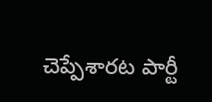చెప్పేశారట పార్టీ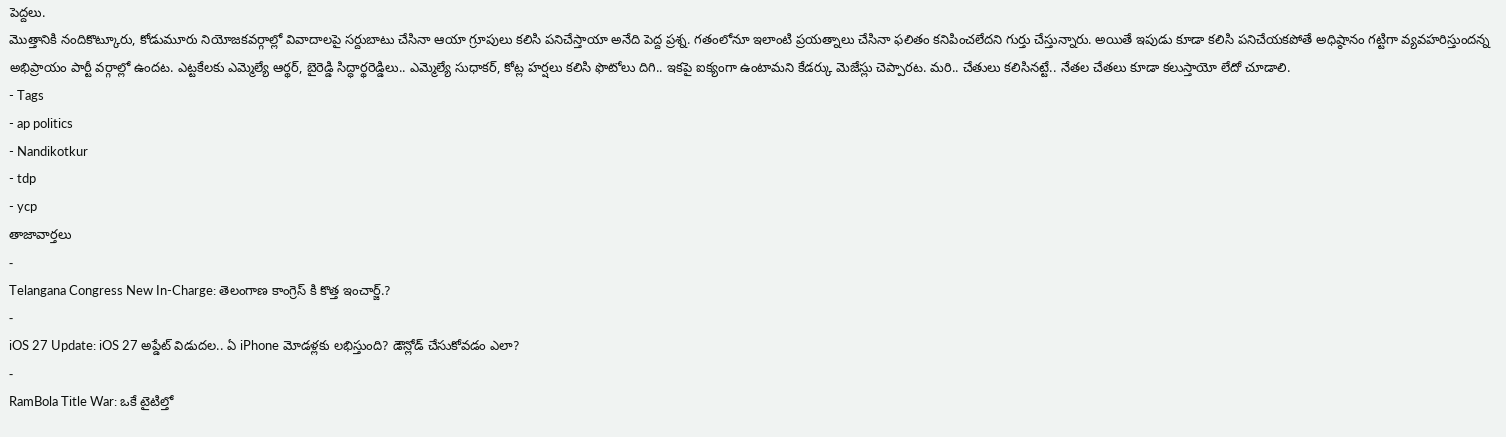పెద్దలు.
మొత్తానికి నందికొట్కూరు, కోడుమూరు నియోజకవర్గాల్లో వివాదాలపై సర్దుబాటు చేసినా ఆయా గ్రూపులు కలిసి పనిచేస్తాయా అనేది పెద్ద ప్రశ్న. గతంలోనూ ఇలాంటి ప్రయత్నాలు చేసినా ఫలితం కనిపించలేదని గుర్తు చేస్తున్నారు. అయితే ఇపుడు కూడా కలిసి పనిచేయకపోతే అధిష్ఠానం గట్టిగా వ్యవహరిస్తుందన్న అభిప్రాయం పార్టీ వర్గాల్లో ఉందట. ఎట్టకేలకు ఎమ్మెల్యే ఆర్థర్, బైరెడ్డి సిద్ధార్థరెడ్డిలు.. ఎమ్మెల్యే సుధాకర్, కోట్ల హర్షలు కలిసి ఫొటోలు దిగి.. ఇకపై ఐక్యంగా ఉంటామని కేడర్కు మెజేస్లు చెప్పారట. మరి.. చేతులు కలిసినట్టే.. నేతల చేతలు కూడా కలుస్తాయో లేదో చూడాలి.
- Tags
- ap politics
- Nandikotkur
- tdp
- ycp
తాజావార్తలు
-
Telangana Congress New In-Charge: తెలంగాణ కాంగ్రెస్ కి కొత్త ఇంచార్జ్.?
-
iOS 27 Update: iOS 27 అప్డేట్ విడుదల.. ఏ iPhone మోడళ్లకు లభిస్తుంది? డౌన్లోడ్ చేసుకోవడం ఎలా?
-
RamBola Title War: ఒకే టైటిల్తో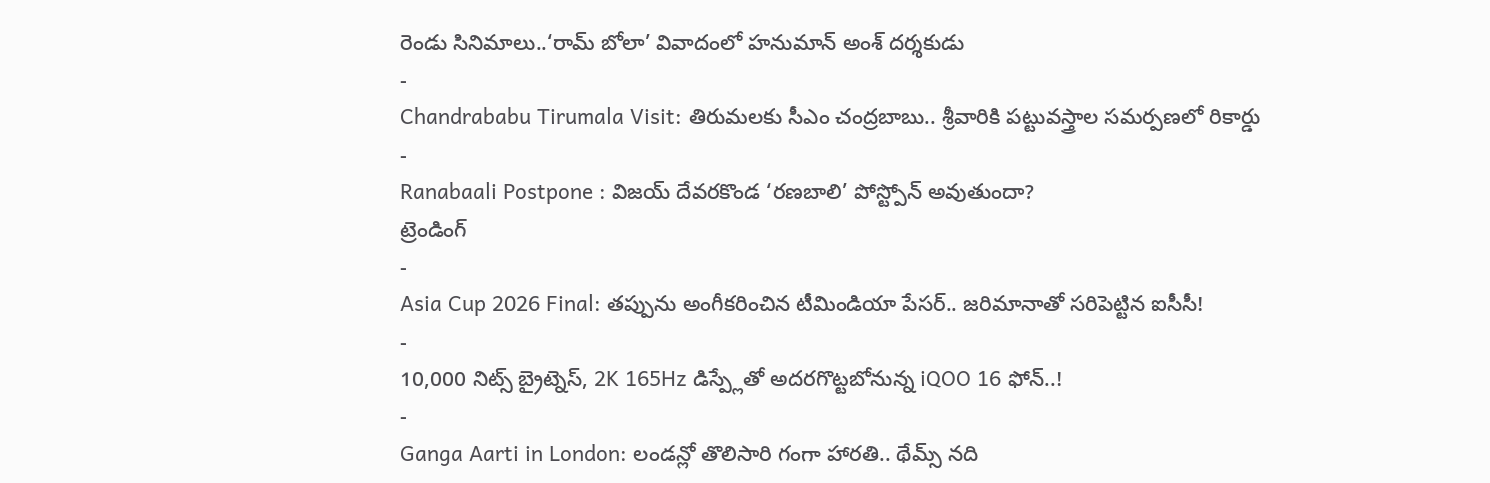రెండు సినిమాలు..‘రామ్ బోలా’ వివాదంలో హనుమాన్ అంశ్ దర్శకుడు
-
Chandrababu Tirumala Visit: తిరుమలకు సీఎం చంద్రబాబు.. శ్రీవారికి పట్టువస్త్రాల సమర్పణలో రికార్డు
-
Ranabaali Postpone : విజయ్ దేవరకొండ ‘రణబాలి’ పోస్ట్పోన్ అవుతుందా?
ట్రెండింగ్
-
Asia Cup 2026 Final: తప్పును అంగీకరించిన టీమిండియా పేసర్.. జరిమానాతో సరిపెట్టిన ఐసీసీ!
-
10,000 నిట్స్ బ్రైట్నెస్, 2K 165Hz డిస్ప్లేతో అదరగొట్టబోనున్న iQOO 16 ఫోన్..!
-
Ganga Aarti in London: లండన్లో తొలిసారి గంగా హారతి.. థేమ్స్ నది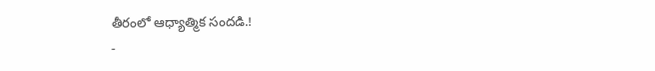తీరంలో ఆధ్యాత్మిక సందడి.!
-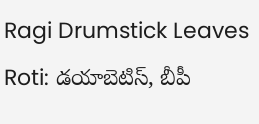Ragi Drumstick Leaves Roti: డయాబెటిస్, బీపీ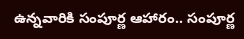ఉన్నవారికి సంపూర్ణ ఆహారం.. సంపూర్ణ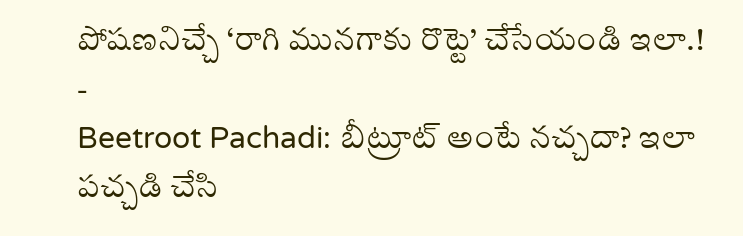పోషణనిచ్చే ‘రాగి మునగాకు రొట్టె’ చేసేయండి ఇలా.!
-
Beetroot Pachadi: బీట్రూట్ అంటే నచ్చదా? ఇలా పచ్చడి చేసి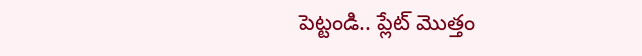పెట్టండి.. ప్లేట్ మొత్తం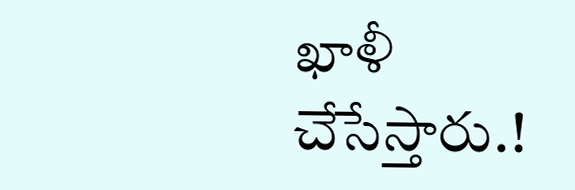ఖాళీ చేసేస్తారు.!